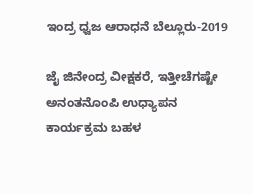ಇಂದ್ರ ಧ್ವಜ ಆರಾಧನೆ ಬೆಲ್ಲೂರು-2019

ಜೈ ಜಿನೇಂದ್ರ ವೀಕ್ಷಕರೆ, ಇತ್ತೀಚೆಗಷ್ಟೇ ಅನಂತನೊಂಪಿ ಉಧ್ಯಾಪನ ಕಾರ್ಯಕ್ರಮ ಬಹಳ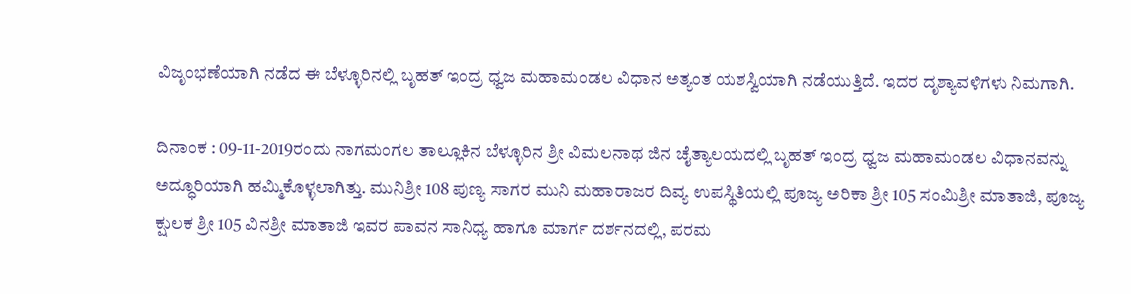ವಿಜೃಂಭಣೆಯಾಗಿ ನಡೆದ ಈ ಬೆಳ್ಳೂರಿನಲ್ಲಿ ಬೃಹತ್ ಇಂದ್ರ ಧ್ವಜ ಮಹಾಮಂಡಲ ವಿಧಾನ ಅತ್ಯಂತ ಯಶಸ್ವಿಯಾಗಿ ನಡೆಯುತ್ತಿದೆ. ಇದರ ದೃಶ್ಯಾವಳಿಗಳು ನಿಮಗಾಗಿ.

ದಿನಾಂಕ : 09-11-2019ರಂದು ನಾಗಮಂಗಲ ತಾಲ್ಲೂಕಿನ ಬೆಳ್ಳೂರಿನ ಶ್ರೀ ವಿಮಲನಾಥ ಜಿನ ಚೈತ್ಯಾಲಯದಲ್ಲಿ ಬೃಹತ್ ಇಂದ್ರ ಧ್ವಜ ಮಹಾಮಂಡಲ ವಿಧಾನವನ್ನು ಅದ್ಧೂರಿಯಾಗಿ ಹಮ್ಮಿಕೊಳ್ಳಲಾಗಿತ್ತು. ಮುನಿಶ್ರೀ 108 ಪುಣ್ಯ ಸಾಗರ ಮುನಿ ಮಹಾರಾಜರ ದಿವ್ಯ ಉಪಸ್ಥಿತಿಯಲ್ಲಿ ಪೂಜ್ಯ ಅರಿಕಾ ಶ್ರೀ 105 ಸಂಮಿಶ್ರೀ ಮಾತಾಜಿ, ಪೂಜ್ಯ ಕ್ಷುಲಕ ಶ್ರೀ 105 ವಿನಶ್ರೀ ಮಾತಾಜಿ ಇವರ ಪಾವನ ಸಾನಿಧ್ಯ ಹಾಗೂ ಮಾರ್ಗ ದರ್ಶನದಲ್ಲಿ, ಪರಮ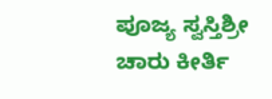ಪೂಜ್ಯ ಸ್ವಸ್ತಿಶ್ರೀ ಚಾರು ಕೀರ್ತಿ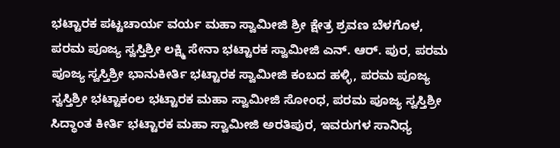ಭಟ್ಟಾರಕ ಪಟ್ಟಚಾರ್ಯ ವರ್ಯ ಮಹಾ ಸ್ವಾಮೀಜಿ ಶ್ರೀ ಕ್ಷೇತ್ರ ಶ್ರವಣ ಬೆಳಗೊಳ, ಪರಮ ಪೂಜ್ಯ ಸ್ವಸ್ತಿಶ್ರೀ ಲಕ್ಷ್ಮಿ ಸೇನಾ ಭಟ್ಟಾರಕ ಸ್ವಾಮೀಜಿ ಎನ್. ಆರ್. ಪುರ, ಪರಮ ಪೂಜ್ಯ ಸ್ವಸ್ತಿಶ್ರೀ ಭಾನುಕೀರ್ತಿ ಭಟ್ಟಾರಕ ಸ್ವಾಮೀಜಿ ಕಂಬದ ಹಳ್ಳಿ, ಪರಮ ಪೂಜ್ಯ ಸ್ವಸ್ತಿಶ್ರೀ ಭಟ್ಟಾಕಂಲ ಭಟ್ಟಾರಕ ಮಹಾ ಸ್ವಾಮೀಜಿ ಸೋಂಧ, ಪರಮ ಪೂಜ್ಯ ಸ್ವಸ್ತಿಶ್ರೀ ಸಿದ್ಧಾಂತ ಕೀರ್ತಿ ಭಟ್ಟಾರಕ ಮಹಾ ಸ್ವಾಮೀಜಿ ಅರತಿಪುರ, ಇವರುಗಳ ಸಾನಿಧ್ಯ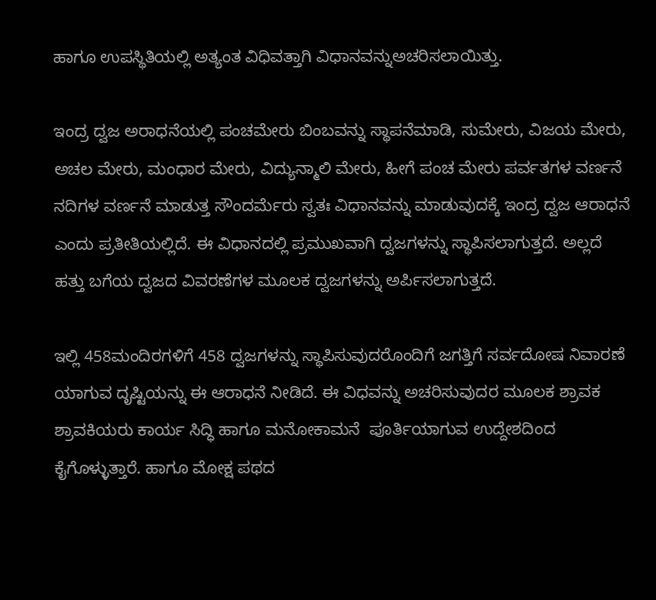ಹಾಗೂ ಉಪಸ್ಥಿತಿಯಲ್ಲಿ ಅತ್ಯಂತ ವಿಧಿವತ್ತಾಗಿ ವಿಧಾನವನ್ನುಅಚರಿಸಲಾಯಿತ್ತು.

ಇಂದ್ರ ದ್ವಜ ಅರಾಧನೆಯಲ್ಲಿ ಪಂಚಮೇರು ಬಿಂಬವನ್ನು ಸ್ಥಾಪನೆಮಾಡಿ, ಸುಮೇರು, ವಿಜಯ ಮೇರು, ಅಚಲ ಮೇರು, ಮಂಧಾರ ಮೇರು, ವಿದ್ಯುನ್ಮಾಲಿ ಮೇರು, ಹೀಗೆ ಪಂಚ ಮೇರು ಪರ್ವತಗಳ ವರ್ಣನೆ ನದಿಗಳ ವರ್ಣನೆ ಮಾಡುತ್ತ ಸೌಂದರ್ಮೆರು ಸ್ವತಃ ವಿಧಾನವನ್ನು ಮಾಡುವುದಕ್ಕೆ ಇಂದ್ರ ದ್ವಜ ಆರಾಧನೆ ಎಂದು ಪ್ರತೀತಿಯಲ್ಲಿದೆ. ಈ ವಿಧಾನದಲ್ಲಿ ಪ್ರಮುಖವಾಗಿ ದ್ವಜಗಳನ್ನು ಸ್ಥಾಪಿಸಲಾಗುತ್ತದೆ. ಅಲ್ಲದೆ ಹತ್ತು ಬಗೆಯ ದ್ವಜದ ವಿವರಣೆಗಳ ಮೂಲಕ ದ್ವಜಗಳನ್ನು ಅರ್ಪಿಸಲಾಗುತ್ತದೆ.

ಇಲ್ಲಿ 458ಮಂದಿರಗಳಿಗೆ 458 ದ್ವಜಗಳನ್ನು ಸ್ಥಾಪಿಸುವುದರೊಂದಿಗೆ ಜಗತ್ತಿಗೆ ಸರ್ವದೋಷ ನಿವಾರಣೆ ಯಾಗುವ ದೃಷ್ಟಿಯನ್ನು ಈ ಆರಾಧನೆ ನೀಡಿದೆ. ಈ ವಿಧವನ್ನು ಅಚರಿಸುವುದರ ಮೂಲಕ ಶ್ರಾವಕ ಶ್ರಾವಕಿಯರು ಕಾರ್ಯ ಸಿದ್ಧಿ ಹಾಗೂ ಮನೋಕಾಮನೆ  ಪೂರ್ತಿಯಾಗುವ ಉದ್ದೇಶದಿಂದ ಕೈಗೊಳ್ಳುತ್ತಾರೆ. ಹಾಗೂ ಮೋಕ್ಷ ಪಥದ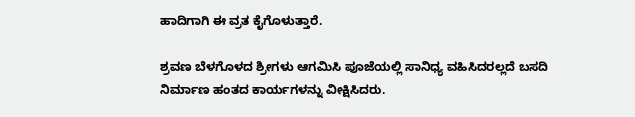ಹಾದಿಗಾಗಿ ಈ ವ್ರತ ಕೈಗೊಳುತ್ತಾರೆ.

ಶ್ರವಣ ಬೆಳಗೊಳದ ಶ್ರೀಗಳು ಆಗಮಿಸಿ ಪೂಜೆಯಲ್ಲಿ ಸಾನಿಧ್ಯ ವಹಿಸಿದರಲ್ಲದೆ ಬಸದಿ ನಿರ್ಮಾಣ ಹಂತದ ಕಾರ್ಯಗಳನ್ನು ವೀಕ್ಷಿಸಿದರು.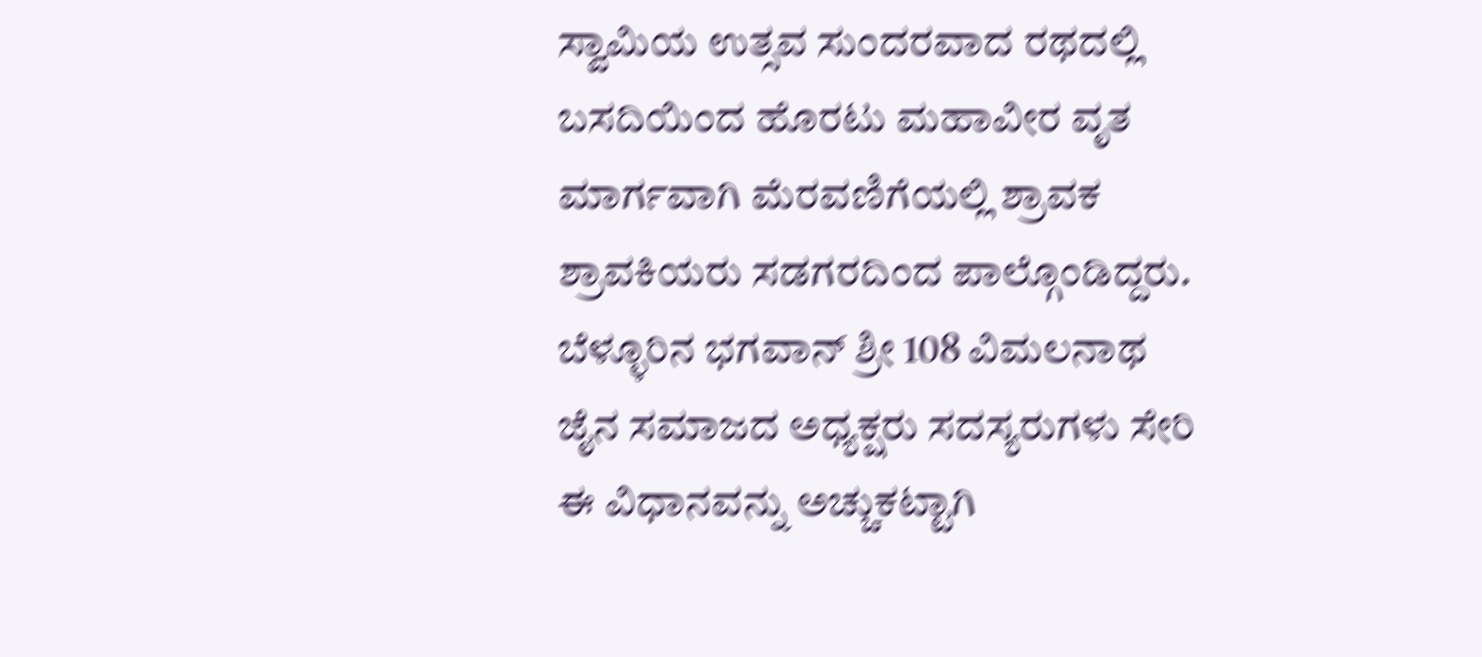ಸ್ವಾಮಿಯ ಉತ್ಸವ ಸುಂದರವಾದ ರಥದಲ್ಲಿ ಬಸದಿಯಿಂದ ಹೊರಟು ಮಹಾವೀರ ವೃತ ಮಾರ್ಗವಾಗಿ ಮೆರವಣಿಗೆಯಲ್ಲಿ ಶ್ರಾವಕ ಶ್ರಾವಕಿಯರು ಸಡಗರದಿಂದ ಪಾಲ್ಗೊಂಡಿದ್ದರು. ಬೆಳ್ಳೂರಿನ ಭಗವಾನ್ ಶ್ರೀ 108 ವಿಮಲನಾಥ ಜೈನ ಸಮಾಜದ ಅಧ್ಯಕ್ಷರು ಸದಸ್ಯರುಗಳು ಸೇರಿ ಈ ವಿಧಾನವನ್ನು ಅಚ್ಚುಕಟ್ಟಾಗಿ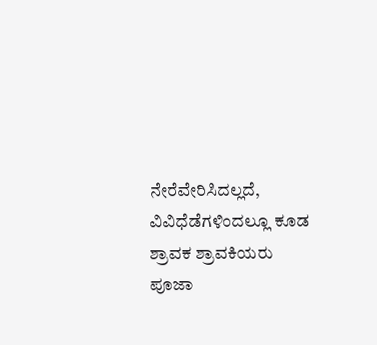ನೇರೆವೇರಿಸಿದಲ್ಲದೆ, ವಿವಿಧೆಡೆಗಳಿಂದಲ್ಲೂ ಕೂಡ  ಶ್ರಾವಕ ಶ್ರಾವಕಿಯರು  ಪೂಜಾ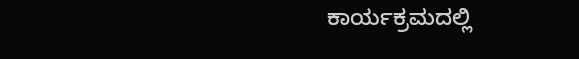ಕಾರ್ಯಕ್ರಮದಲ್ಲಿ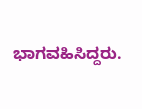ಭಾಗವಹಿಸಿದ್ದರು.